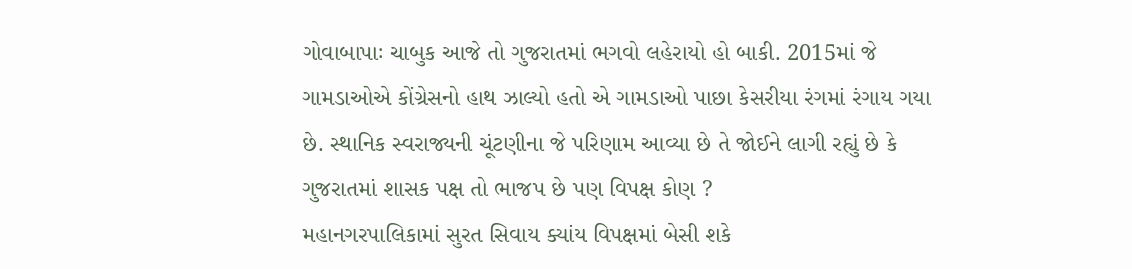ગોવાબાપાઃ ચાબુક આજે તો ગુજરાતમાં ભગવો લહેરાયો હો બાકી. 2015માં જે ગામડાઓએ કોંગ્રેસનો હાથ ઝાલ્યો હતો એ ગામડાઓ પાછા કેસરીયા રંગમાં રંગાય ગયા છે. સ્થાનિક સ્વરાજ્યની ચૂંટણીના જે પરિણામ આવ્યા છે તે જોઈને લાગી રહ્યું છે કે ગુજરાતમાં શાસક પક્ષ તો ભાજપ છે પણ વિપક્ષ કોણ ?
મહાનગરપાલિકામાં સુરત સિવાય ક્યાંય વિપક્ષમાં બેસી શકે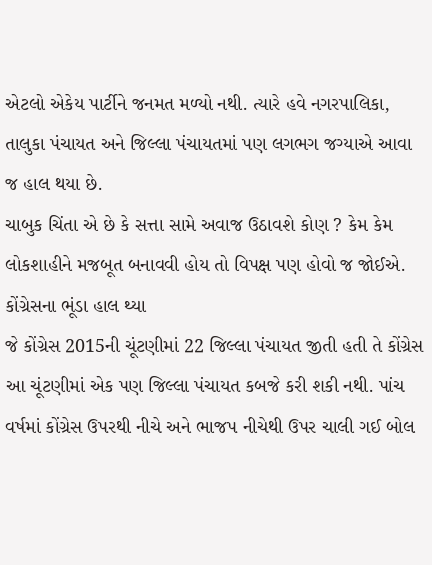એટલો એકેય પાર્ટીને જનમત મળ્યો નથી. ત્યારે હવે નગરપાલિકા, તાલુકા પંચાયત અને જિલ્લા પંચાયતમાં પણ લગભગ જગ્યાએ આવા જ હાલ થયા છે.
ચાબુક ચિંતા એ છે કે સત્તા સામે અવાજ ઉઠાવશે કોણ ? કેમ કેમ લોકશાહીને મજબૂત બનાવવી હોય તો વિપક્ષ પણ હોવો જ જોઈએ.
કોંગ્રેસના ભૂંડા હાલ થ્યા
જે કોંગ્રેસ 2015ની ચૂંટણીમાં 22 જિલ્લા પંચાયત જીતી હતી તે કોંગ્રેસ આ ચૂંટણીમાં એક પણ જિલ્લા પંચાયત કબજે કરી શકી નથી. પાંચ વર્ષમાં કોંગ્રેસ ઉપરથી નીચે અને ભાજપ નીચેથી ઉપર ચાલી ગઈ બોલ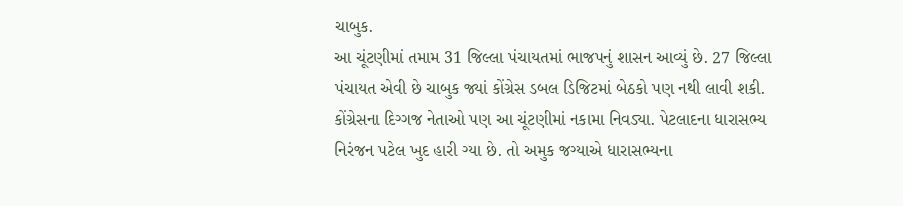ચાબુક.
આ ચૂંટણીમાં તમામ 31 જિલ્લા પંચાયતમાં ભાજપનું શાસન આવ્યું છે. 27 જિલ્લા પંચાયત એવી છે ચાબુક જ્યાં કોંગ્રેસ ડબલ ડિજિટમાં બેઠકો પણ નથી લાવી શકી. કોંગ્રેસના દિગ્ગજ નેતાઓ પણ આ ચૂંટણીમાં નકામા નિવડ્યા. પેટલાદના ધારાસભ્ય નિરંજન પટેલ ખુદ હારી ગ્યા છે. તો અમુક જગ્યાએ ધારાસભ્યના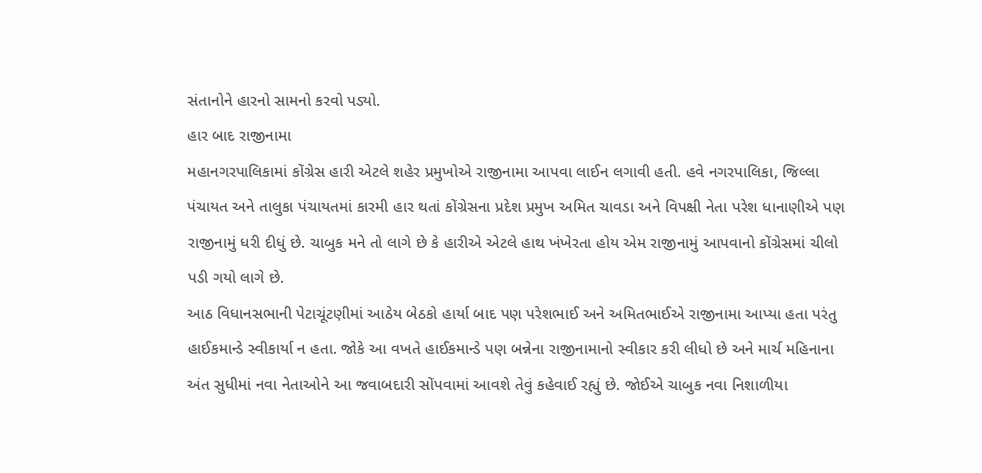સંતાનોને હારનો સામનો કરવો પડ્યો.
હાર બાદ રાજીનામા
મહાનગરપાલિકામાં કોંગ્રેસ હારી એટલે શહેર પ્રમુખોએ રાજીનામા આપવા લાઈન લગાવી હતી. હવે નગરપાલિકા, જિલ્લા પંચાયત અને તાલુકા પંચાયતમાં કારમી હાર થતાં કોંગ્રેસના પ્રદેશ પ્રમુખ અમિત ચાવડા અને વિપક્ષી નેતા પરેશ ધાનાણીએ પણ રાજીનામું ધરી દીધું છે. ચાબુક મને તો લાગે છે કે હારીએ એટલે હાથ ખંખેરતા હોય એમ રાજીનામું આપવાનો કોંગ્રેસમાં ચીલો પડી ગયો લાગે છે.
આઠ વિધાનસભાની પેટાચૂંટણીમાં આઠેય બેઠકો હાર્યા બાદ પણ પરેશભાઈ અને અમિતભાઈએ રાજીનામા આપ્યા હતા પરંતુ હાઈકમાન્ડે સ્વીકાર્યા ન હતા. જોકે આ વખતે હાઈકમાન્ડે પણ બન્નેના રાજીનામાનો સ્વીકાર કરી લીધો છે અને માર્ચ મહિનાના અંત સુધીમાં નવા નેતાઓને આ જવાબદારી સોંપવામાં આવશે તેવું કહેવાઈ રહ્યું છે. જોઈએ ચાબુક નવા નિશાળીયા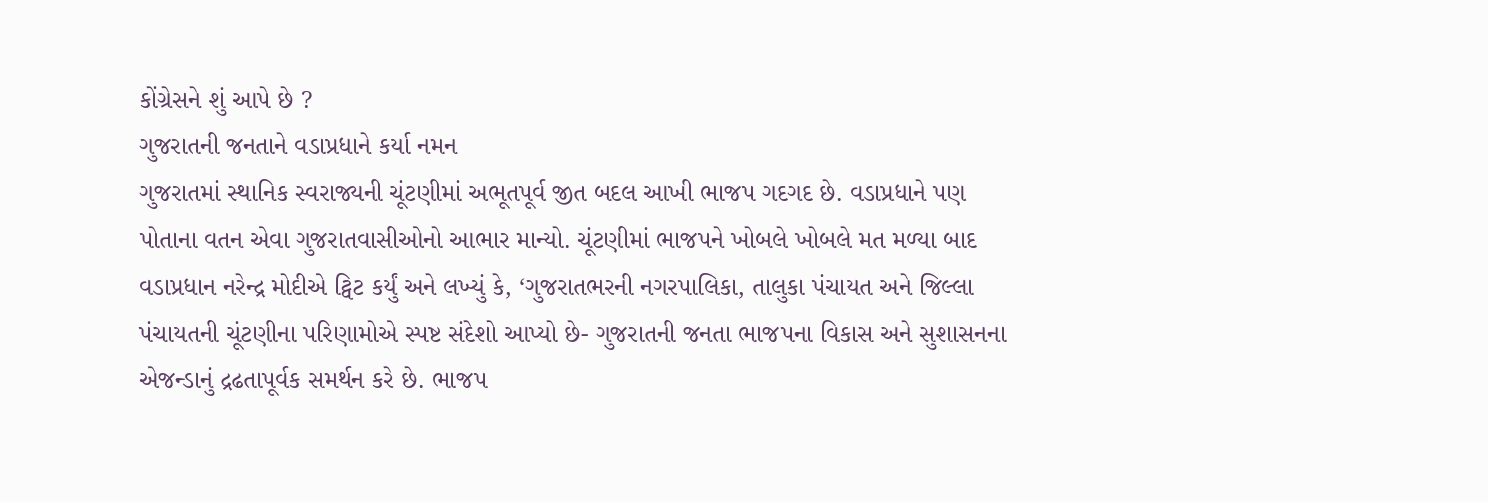કોંગ્રેસને શું આપે છે ?
ગુજરાતની જનતાને વડાપ્રધાને કર્યા નમન
ગુજરાતમાં સ્થાનિક સ્વરાજ્યની ચૂંટણીમાં અભૂતપૂર્વ જીત બદલ આખી ભાજપ ગદગદ છે. વડાપ્રધાને પણ પોતાના વતન એવા ગુજરાતવાસીઓનો આભાર માન્યો. ચૂંટણીમાં ભાજપને ખોબલે ખોબલે મત મળ્યા બાદ વડાપ્રધાન નરેન્દ્ર મોદીએ ટ્વિટ કર્યું અને લખ્યું કે, ‘ગુજરાતભરની નગરપાલિકા, તાલુકા પંચાયત અને જિલ્લા પંચાયતની ચૂંટણીના પરિણામોએ સ્પષ્ટ સંદેશો આપ્યો છે- ગુજરાતની જનતા ભાજપના વિકાસ અને સુશાસનના એજન્ડાનું દ્રઢતાપૂર્વક સમર્થન કરે છે. ભાજપ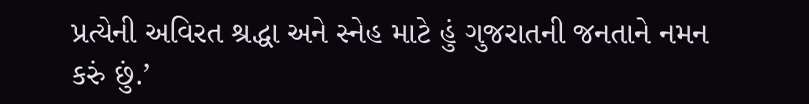પ્રત્યેની અવિરત શ્રદ્ધા અને સ્નેહ માટે હું ગુજરાતની જનતાને નમન કરું છું.’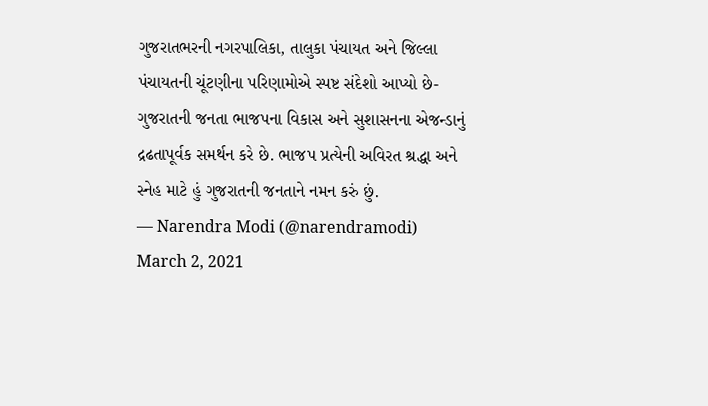ગુજરાતભરની નગરપાલિકા, તાલુકા પંચાયત અને જિલ્લા પંચાયતની ચૂંટણીના પરિણામોએ સ્પષ્ટ સંદેશો આપ્યો છે- ગુજરાતની જનતા ભાજપના વિકાસ અને સુશાસનના એજન્ડાનું દ્રઢતાપૂર્વક સમર્થન કરે છે. ભાજપ પ્રત્યેની અવિરત શ્રદ્ધા અને સ્નેહ માટે હું ગુજરાતની જનતાને નમન કરું છું.
— Narendra Modi (@narendramodi) March 2, 2021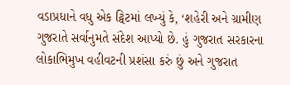વડાપ્રધાને વધુ એક ટ્વિટમાં લખ્યું કે, ‘શહેરી અને ગ્રામીણ ગુજરાતે સર્વાનુમતે સંદેશ આપ્યો છે. હું ગુજરાત સરકારના લોકાભિમુખ વહીવટની પ્રશંસા કરું છું અને ગુજરાત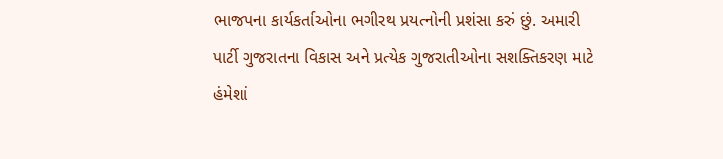ભાજપના કાર્યકર્તાઓના ભગીરથ પ્રયત્નોની પ્રશંસા કરું છું. અમારી પાર્ટી ગુજરાતના વિકાસ અને પ્રત્યેક ગુજરાતીઓના સશક્તિકરણ માટે હંમેશાં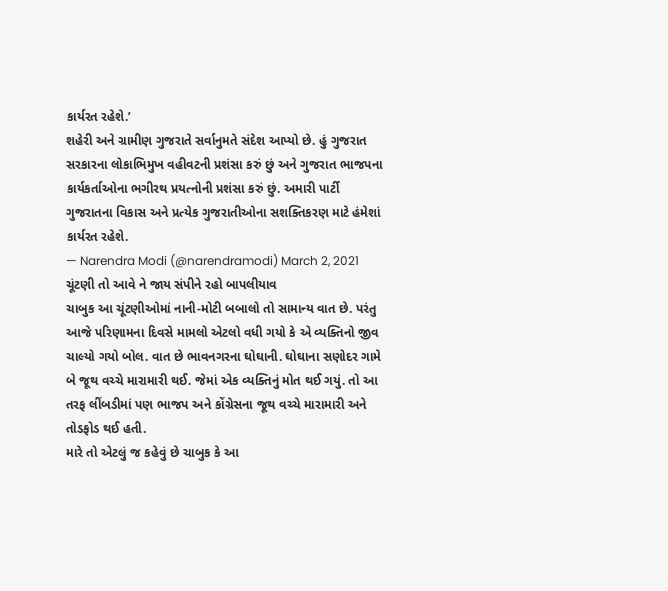કાર્યરત રહેશે.’
શહેરી અને ગ્રામીણ ગુજરાતે સર્વાનુમતે સંદેશ આપ્યો છે. હું ગુજરાત સરકારના લોકાભિમુખ વહીવટની પ્રશંસા કરું છું અને ગુજરાત ભાજપના કાર્યકર્તાઓના ભગીરથ પ્રયત્નોની પ્રશંસા કરું છું. અમારી પાર્ટી ગુજરાતના વિકાસ અને પ્રત્યેક ગુજરાતીઓના સશક્તિકરણ માટે હંમેશાં કાર્યરત રહેશે.
— Narendra Modi (@narendramodi) March 2, 2021
ચૂંટણી તો આવે ને જાય સંપીને રહો બાપલીયાવ
ચાબુક આ ચૂંટણીઓમાં નાની-મોટી બબાલો તો સામાન્ય વાત છે. પરંતુ આજે પરિણામના દિવસે મામલો એટલો વધી ગયો કે એ વ્યક્તિનો જીવ ચાલ્યો ગયો બોલ. વાત છે ભાવનગરના ઘોઘાની. ઘોઘાના સણોદર ગામે બે જૂથ વચ્ચે મારામારી થઈ. જેમાં એક વ્યક્તિનું મોત થઈ ગયું. તો આ તરફ લીંબડીમાં પણ ભાજપ અને કોંગ્રેસના જૂથ વચ્ચે મારામારી અને તોડફોડ થઈ હતી.
મારે તો એટલું જ કહેવું છે ચાબુક કે આ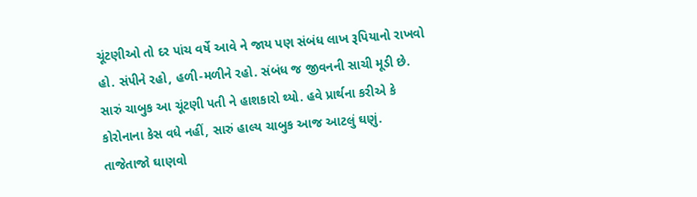ચૂંટણીઓ તો દર પાંચ વર્ષે આવે ને જાય પણ સંબંધ લાખ રૂપિયાનો રાખવો હો. સંપીને રહો, હળી-મળીને રહો. સંબંધ જ જીવનની સાચી મૂડી છે. સારું ચાબુક આ ચૂંટણી પતી ને હાશકારો થ્યો. હવે પ્રાર્થના કરીએ કે કોરોનાના કેસ વધે નહીં, સારું હાલ્ય ચાબુક આજ આટલું ઘણું.
તાજેતાજો ઘાણવો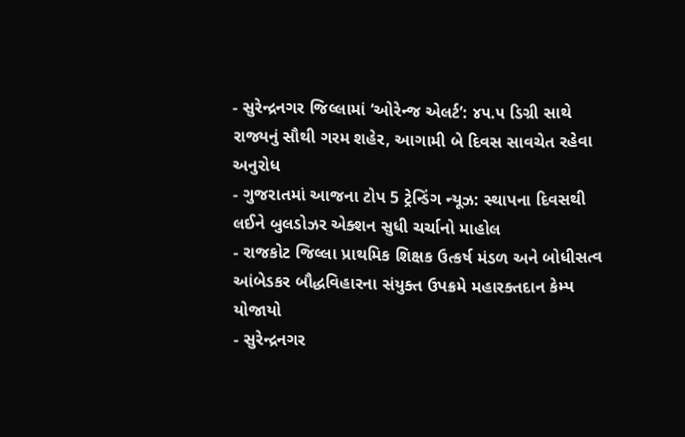- સુરેન્દ્રનગર જિલ્લામાં ‘ઓરેન્જ એલર્ટ’: ૪૫.૫ ડિગ્રી સાથે રાજ્યનું સૌથી ગરમ શહેર, આગામી બે દિવસ સાવચેત રહેવા અનુરોધ
- ગુજરાતમાં આજના ટોપ 5 ટ્રેન્ડિંગ ન્યૂઝ: સ્થાપના દિવસથી લઈને બુલડોઝર એક્શન સુધી ચર્ચાનો માહોલ
- રાજકોટ જિલ્લા પ્રાથમિક શિક્ષક ઉત્કર્ષ મંડળ અને બોધીસત્વ આંબેડકર બૌદ્ધવિહારના સંયુક્ત ઉપક્રમે મહારક્તદાન કેમ્પ યોજાયો
- સુરેન્દ્રનગર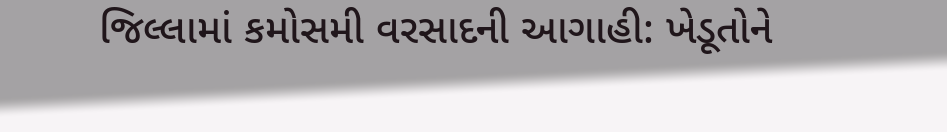જિલ્લામાં કમોસમી વરસાદની આગાહી: ખેડૂતોને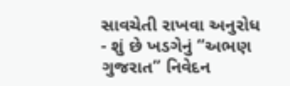સાવચેતી રાખવા અનુરોધ
- શું છે ખડગેનું “અભણ ગુજરાત” નિવેદન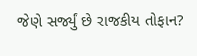જેણે સર્જ્યું છે રાજકીય તોફાન?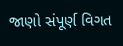જાણો સંપૂર્ણ વિગત